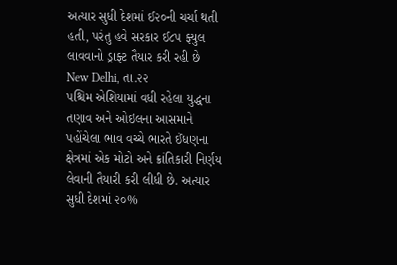અત્યાર સુધી દેશમાં ઈ૨૦ની ચર્ચા થતી હતી, પરંતુ હવે સરકાર ઈ૮૫ ફ્યુલ લાવવાનો ડ્રાફ્ટ તૈયાર કરી રહી છે
New Delhi, તા.૨૨
પશ્ચિમ એશિયામાં વધી રહેલા યુદ્ધના તણાવ અને ઓઇલના આસમાને પહોંચેલા ભાવ વચ્ચે ભારતે ઈંધણના ક્ષેત્રમાં એક મોટો અને ક્રાંતિકારી નિર્ણય લેવાની તૈયારી કરી લીધી છે. અત્યાર સુધી દેશમાં ૨૦%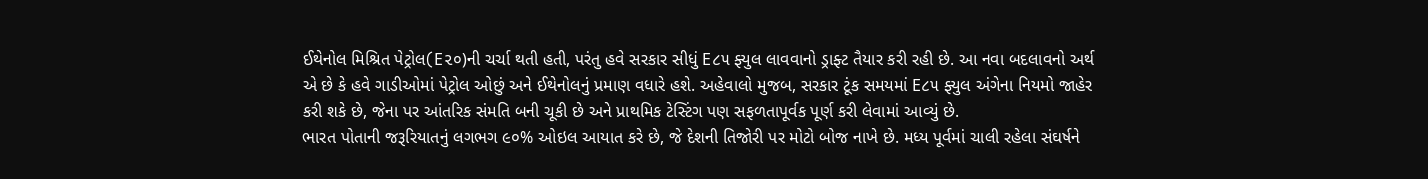ઈથેનોલ મિશ્રિત પેટ્રોલ(E૨૦)ની ચર્ચા થતી હતી, પરંતુ હવે સરકાર સીધું E૮૫ ફ્યુલ લાવવાનો ડ્રાફ્ટ તૈયાર કરી રહી છે. આ નવા બદલાવનો અર્થ એ છે કે હવે ગાડીઓમાં પેટ્રોલ ઓછું અને ઈથેનોલનું પ્રમાણ વધારે હશે. અહેવાલો મુજબ, સરકાર ટૂંક સમયમાં E૮૫ ફ્યુલ અંગેના નિયમો જાહેર કરી શકે છે, જેના પર આંતરિક સંમતિ બની ચૂકી છે અને પ્રાથમિક ટેસ્ટિંગ પણ સફળતાપૂર્વક પૂર્ણ કરી લેવામાં આવ્યું છે.
ભારત પોતાની જરૂરિયાતનું લગભગ ૯૦% ઓઇલ આયાત કરે છે, જે દેશની તિજોરી પર મોટો બોજ નાખે છે. મધ્ય પૂર્વમાં ચાલી રહેલા સંઘર્ષને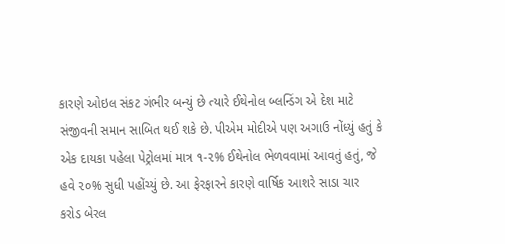કારણે ઓઇલ સંકટ ગંભીર બન્યું છે ત્યારે ઈથેનોલ બ્લન્ડિંગ એ દેશ માટે સંજીવની સમાન સાબિત થઈ શકે છે. પીએમ મોદીએ પણ અગાઉ નોંધ્યું હતું કે એક દાયકા પહેલા પેટ્રોલમાં માત્ર ૧-૨% ઈથેનોલ ભેળવવામાં આવતું હતું, જે હવે ૨૦% સુધી પહોંચ્યું છે. આ ફેરફારને કારણે વાર્ષિક આશરે સાડા ચાર કરોડ બેરલ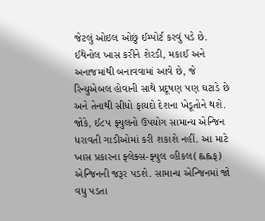જેટલું ઓઇલ ઓછું ઈમ્પોર્ટ કરવું પડે છે. ઈથેનોલ ખાસ કરીને શેરડી, મકાઈ અને અનાજમાંથી બનાવવામાં આવે છે, જે રિન્યુએબલ હોવાની સાથે પ્રદૂષણ પણ ઘટાડે છે અને તેનાથી સીધો ફાયદો દેશના ખેડૂતોને થશે.
જોકે, ઈ૮૫ ફ્યુલનો ઉપયોગ સામાન્ય એન્જિન ધરાવતી ગાડીઓમાં કરી શકાશે નહીં. આ માટે ખાસ પ્રકારના ફ્લેક્સ-ફ્યુલ વ્હીકલ(હ્લહ્લફ) એન્જિનની જરૂર પડશે. સામાન્ય એન્જિનમાં જો વધુ પડતા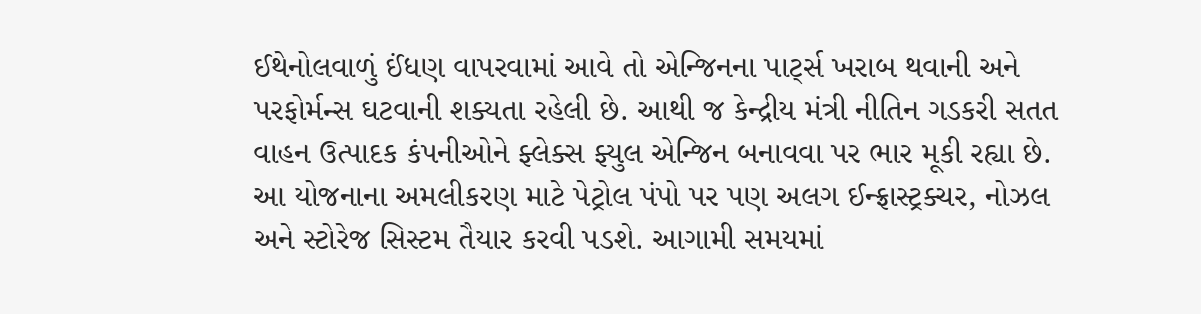ઈથેનોલવાળું ઈંધણ વાપરવામાં આવે તો એન્જિનના પાર્ટ્સ ખરાબ થવાની અને પરફોર્મન્સ ઘટવાની શક્યતા રહેલી છે. આથી જ કેન્દ્રીય મંત્રી નીતિન ગડકરી સતત વાહન ઉત્પાદક કંપનીઓને ફ્લેક્સ ફ્યુલ એન્જિન બનાવવા પર ભાર મૂકી રહ્યા છે.
આ યોજનાના અમલીકરણ માટે પેટ્રોલ પંપો પર પણ અલગ ઈન્ફ્રાસ્ટ્રક્ચર, નોઝલ અને સ્ટોરેજ સિસ્ટમ તૈયાર કરવી પડશે. આગામી સમયમાં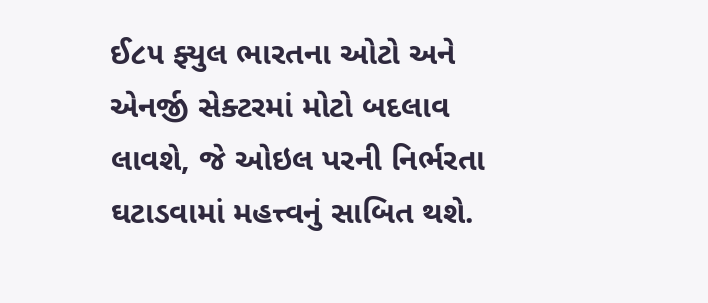ઈ૮૫ ફ્યુલ ભારતના ઓટો અને એનર્જી સેક્ટરમાં મોટો બદલાવ લાવશે, જે ઓઇલ પરની નિર્ભરતા ઘટાડવામાં મહત્ત્વનું સાબિત થશે.